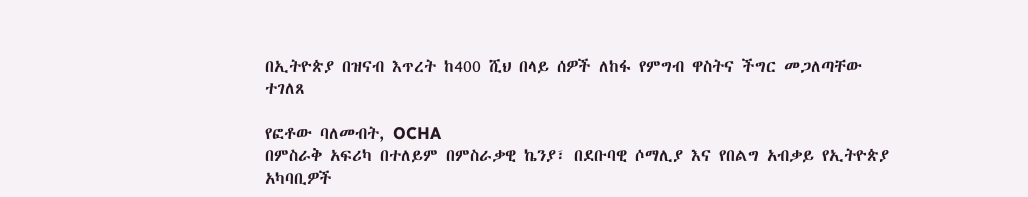በኢትዮጵያ በዝናብ እጥረት ከ400 ሺህ በላይ ሰዎች ለከፋ የምግብ ዋስትና ችግር መጋለጣቸው ተገለጸ

የፎቶው ባለመብት, OCHA
በምስራቅ አፍሪካ በተለይም በምስራቃዊ ኬንያ፣ በደቡባዊ ሶማሊያ እና የበልግ አብቃይ የኢትዮጵያ አካባቢዎች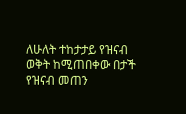ለሁለት ተከታታይ የዝናብ ወቅት ከሚጠበቀው በታች የዝናብ መጠን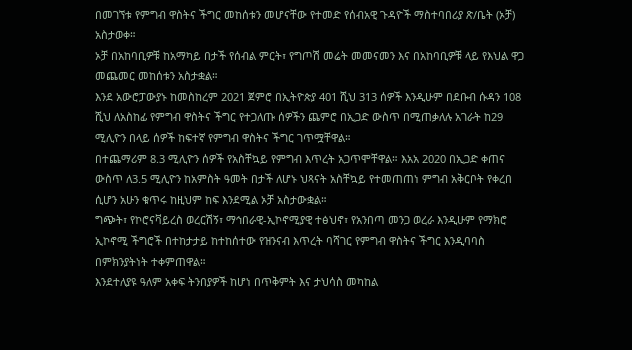በመገኘቱ የምግብ ዋስትና ችግር መከሰቱን መሆናቸው የተመድ የሰብአዊ ጉዳዮች ማስተባበሪያ ጽ/ቤት (ኦቻ) አስታወቀ።
ኦቻ በአከባቢዎቹ ከአማካይ በታች የሰብል ምርት፣ የግጦሽ መሬት መመናመን እና በአከባቢዎቹ ላይ የእህል ዋጋ መጨመር መከሰቱን አስታቋል።
እንደ አውሮፓውያኑ ከመስከረም 2021 ጀምሮ በኢትዮጵያ 401 ሺህ 313 ሰዎች እንዲሁም በደቡብ ሱዳን 108 ሺህ ለአስከፊ የምግብ ዋስትና ችግር የተጋለጡ ሰዎችን ጨምሮ በኢጋድ ውስጥ በሚጠቃለሉ አገራት ከ29 ሚሊዮን በላይ ሰዎች ከፍተኛ የምግብ ዋስትና ችግር ገጥሟቸዋል።
በተጨማሪም 8.3 ሚሊዮን ሰዎች የአስቸኳይ የምግብ እጥረት አጋጥሞቸዋል። እአአ 2020 በኢጋድ ቀጠና ውስጥ ለ3.5 ሚሊዮን ከአምስት ዓመት በታች ለሆኑ ህጻናት አስቸኳይ የተመጠጠነ ምግብ አቅርቦት የቀረበ ሲሆን አሁን ቁጥሩ ከዚህም ከፍ እንደሚል ኦቻ አስታውቋል።
ግጭት፣ የኮሮናቫይረስ ወረርሽኝ፣ ማኅበራዊ-ኢኮኖሚያዊ ተፅህኖ፣ የአንበጣ መንጋ ወረራ እንዲሁም የማክሮ ኢኮኖሚ ችግሮች በተከታታይ ከተከሰተው የዝንናብ እጥረት ባሻገር የምግብ ዋስትና ችግር እንዲባባስ በምክንያትነት ተቀምጠዋል።
እንደተለያዩ ዓለም አቀፍ ትንበያዎች ከሆነ በጥቅምት እና ታህሳስ መካከል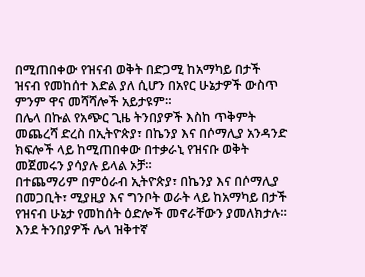በሚጠበቀው የዝናብ ወቅት በድጋሚ ከአማካይ በታች ዝናብ የመከሰተ እድል ያለ ሲሆን በአየር ሁኔታዎች ውስጥ ምንም ዋና መሻሻሎች አይታዩም።
በሌላ በኩል የአጭር ጊዜ ትንበያዎች እስከ ጥቅምት መጨረሻ ድረስ በኢትዮጵያ፣ በኬንያ እና በሶማሊያ አንዳንድ ክፍሎች ላይ ከሚጠበቀው በተቃራኒ የዝናቡ ወቅት መጀመሩን ያሳያሉ ይላል ኦቻ።
በተጨማሪም በምዕራብ ኢትዮጵያ፣ በኬንያ እና በሶማሊያ በመጋቢት፣ ሚያዚያ እና ግንቦት ወራት ላይ ከአማካይ በታች የዝናብ ሁኔታ የመከሰት ዕድሎች መኖራቸውን ያመለክታሉ።
እንደ ትንበያዎች ሌላ ዝቅተኛ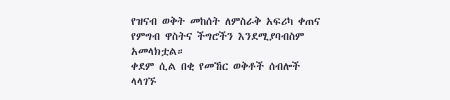የዝናብ ወቅት መከሰት ለምስራቅ አፍሪካ ቀጠና የምግብ ዋስትና ችግሮችን እንደሚያባብስም አመላክቷል።
ቀደም ሲል በቂ የመኸር ወቅቶች ሰብሎች ላላገኙ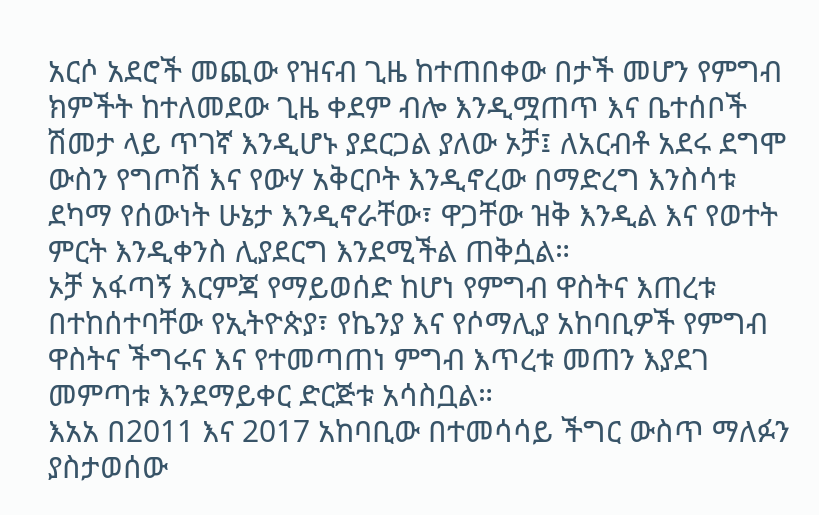አርሶ አደሮች መጪው የዝናብ ጊዜ ከተጠበቀው በታች መሆን የምግብ ክምችት ከተለመደው ጊዜ ቀደም ብሎ እንዲሟጠጥ እና ቤተሰቦች ሽመታ ላይ ጥገኛ እንዲሆኑ ያደርጋል ያለው ኦቻ፤ ለአርብቶ አደሩ ደግሞ ውስን የግጦሽ እና የውሃ አቅርቦት እንዲኖረው በማድረግ እንስሳቱ ደካማ የሰውነት ሁኔታ እንዲኖራቸው፣ ዋጋቸው ዝቅ እንዲል እና የወተት ምርት እንዲቀንስ ሊያደርግ እንደሚችል ጠቅሷል።
ኦቻ አፋጣኝ እርምጃ የማይወሰድ ከሆነ የምግብ ዋስትና እጠረቱ በተከሰተባቸው የኢትዮጵያ፣ የኬንያ እና የሶማሊያ አከባቢዎች የምግብ ዋስትና ችግሩና እና የተመጣጠነ ምግብ እጥረቱ መጠን እያደገ መምጣቱ እንደማይቀር ድርጅቱ አሳስቧል።
እአአ በ2011 እና 2017 አከባቢው በተመሳሳይ ችግር ውስጥ ማለፉን ያስታወሰው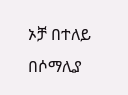ኦቻ በተለይ በሶማሊያ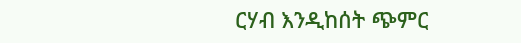ርሃብ እንዲከሰት ጭምር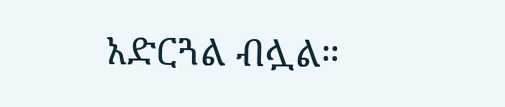አድርጓል ብሏል።